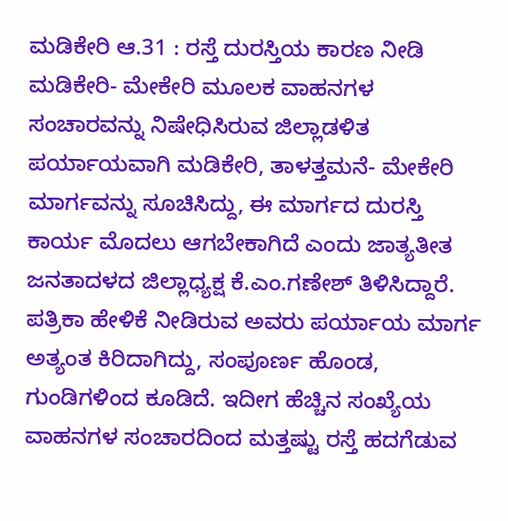ಮಡಿಕೇರಿ ಆ.31 : ರಸ್ತೆ ದುರಸ್ತಿಯ ಕಾರಣ ನೀಡಿ ಮಡಿಕೇರಿ- ಮೇಕೇರಿ ಮೂಲಕ ವಾಹನಗಳ ಸಂಚಾರವನ್ನು ನಿಷೇಧಿಸಿರುವ ಜಿಲ್ಲಾಡಳಿತ ಪರ್ಯಾಯವಾಗಿ ಮಡಿಕೇರಿ, ತಾಳತ್ತಮನೆ- ಮೇಕೇರಿ ಮಾರ್ಗವನ್ನು ಸೂಚಿಸಿದ್ದು, ಈ ಮಾರ್ಗದ ದುರಸ್ತಿ ಕಾರ್ಯ ಮೊದಲು ಆಗಬೇಕಾಗಿದೆ ಎಂದು ಜಾತ್ಯತೀತ ಜನತಾದಳದ ಜಿಲ್ಲಾಧ್ಯಕ್ಷ ಕೆ.ಎಂ.ಗಣೇಶ್ ತಿಳಿಸಿದ್ದಾರೆ.
ಪತ್ರಿಕಾ ಹೇಳಿಕೆ ನೀಡಿರುವ ಅವರು ಪರ್ಯಾಯ ಮಾರ್ಗ ಅತ್ಯಂತ ಕಿರಿದಾಗಿದ್ದು, ಸಂಪೂರ್ಣ ಹೊಂಡ, ಗುಂಡಿಗಳಿಂದ ಕೂಡಿದೆ. ಇದೀಗ ಹೆಚ್ಚಿನ ಸಂಖ್ಯೆಯ ವಾಹನಗಳ ಸಂಚಾರದಿಂದ ಮತ್ತಷ್ಟು ರಸ್ತೆ ಹದಗೆಡುವ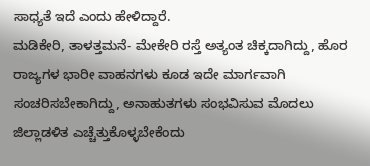ಸಾಧ್ಯತೆ ಇದೆ ಎಂದು ಹೇಳಿದ್ದಾರೆ.
ಮಡಿಕೇರಿ, ತಾಳತ್ತಮನೆ- ಮೇಕೇರಿ ರಸ್ತೆ ಅತ್ಯಂತ ಚಿಕ್ಕದಾಗಿದ್ದು, ಹೊರ ರಾಜ್ಯಗಳ ಭಾರೀ ವಾಹನಗಳು ಕೂಡ ಇದೇ ಮಾರ್ಗವಾಗಿ ಸಂಚರಿಸಬೇಕಾಗಿದ್ದು, ಅನಾಹುತಗಳು ಸಂಭವಿಸುವ ಮೊದಲು ಜಿಲ್ಲಾಡಳಿತ ಎಚ್ಚೆತ್ತುಕೊಳ್ಳಬೇಕೆಂದು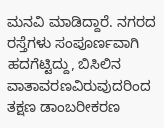ಮನವಿ ಮಾಡಿದ್ದಾರೆ. ನಗರದ ರಸ್ತೆಗಳು ಸಂಪೂರ್ಣವಾಗಿ ಹದಗೆಟ್ಟಿದ್ದು, ಬಿಸಿಲಿನ ವಾತಾವರಣವಿರುವುದರಿಂದ ತಕ್ಷಣ ಡಾಂಬರೀಕರಣ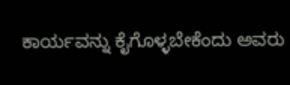ಕಾರ್ಯವನ್ನು ಕೈಗೊಳ್ಳಬೇಕೆಂದು ಅವರು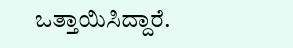ಒತ್ತಾಯಿಸಿದ್ದಾರೆ.